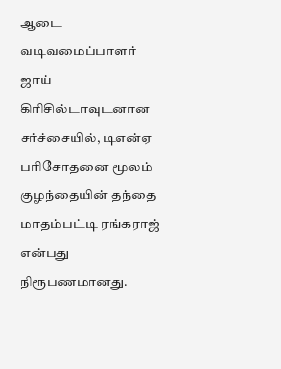ஆடை வடிவமைப்பாளர் ஜாய் கிரிசில்டாவுடனான சர்ச்சையில், டிஎன்ஏ பரிசோதனை மூலம் குழந்தையின் தந்தை மாதம்பட்டி ரங்கராஜ் என்பது நிரூபணமானது.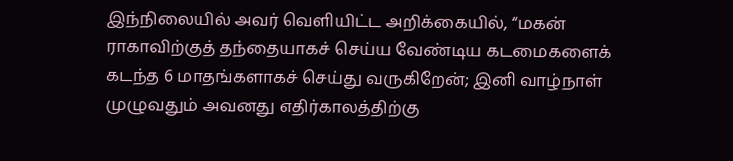இந்நிலையில் அவர் வெளியிட்ட அறிக்கையில், “மகன் ராகாவிற்குத் தந்தையாகச் செய்ய வேண்டிய கடமைகளைக் கடந்த 6 மாதங்களாகச் செய்து வருகிறேன்; இனி வாழ்நாள் முழுவதும் அவனது எதிர்காலத்திற்கு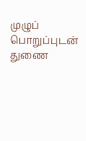முழுப் பொறுப்புடன் துணை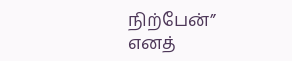நிற்பேன்” எனத்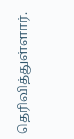தெரிவித்துள்ளார்.